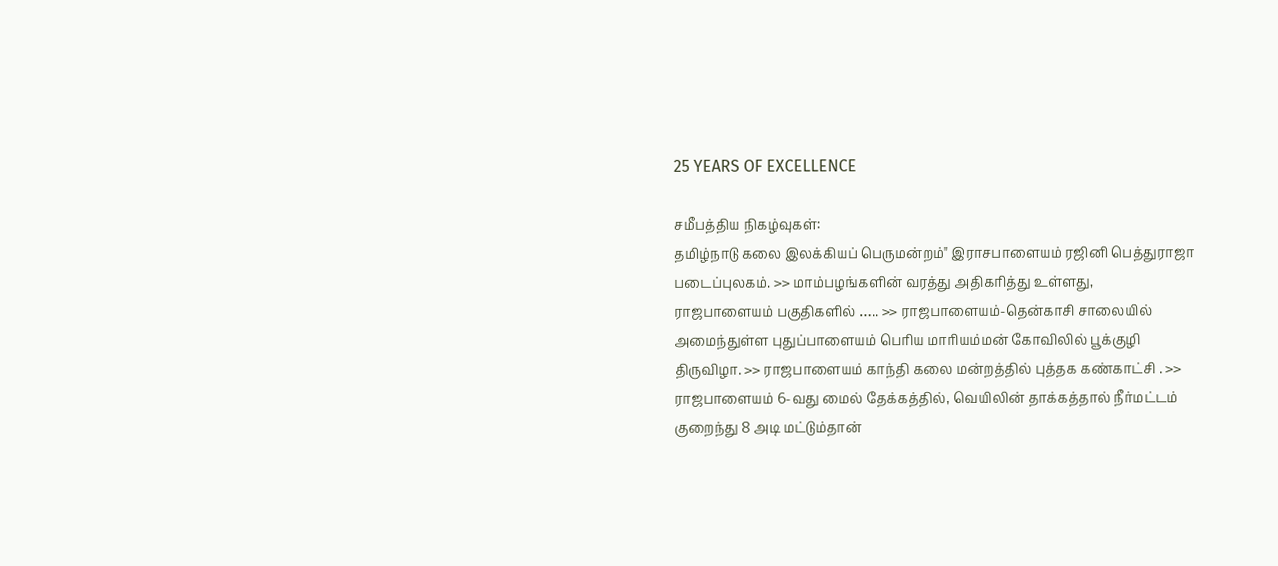25 YEARS OF EXCELLENCE

சமீபத்திய நிகழ்வுகள்:
தமிழ்நாடு கலை இலக்கியப் பெருமன்றம்" இராசபாளையம் ரஜினி பெத்துராஜா படைப்புலகம். >> மாம்பழங்களின் வரத்து அதிகரித்து உள்ளது, ராஜபாளையம் பகுதிகளில் ….. >> ராஜபாளையம்-தென்காசி சாலையில் அமைந்துள்ள புதுப்பாளையம் பெரிய மாரியம்மன் கோவிலில் பூக்குழி திருவிழா. >> ராஜபாளையம் காந்தி கலை மன்றத்தில் புத்தக கண்காட்சி . >> ராஜபாளையம் 6-வது மைல் தேக்கத்தில், வெயிலின் தாக்கத்தால் நீர்மட்டம் குறைந்து 8 அடி மட்டும்தான்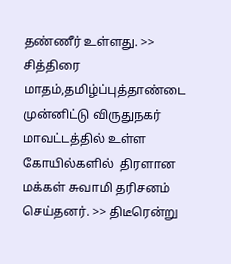தண்ணீர் உள்ளது. >> சித்திரை மாதம்,தமிழ்ப்புத்தாண்டை முன்னிட்டு விருதுநகர் மாவட்டத்தில் உள்ள கோயில்களில்  திரளான மக்கள் சுவாமி தரிசனம் செய்தனர். >> திடீரென்று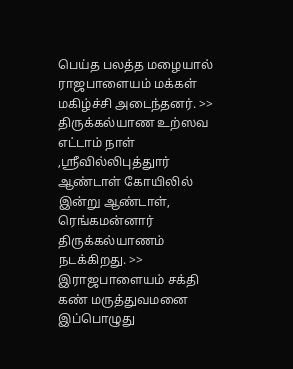பெய்த பலத்த மழையால்  ராஜபாளையம் மக்கள் மகிழ்ச்சி அடைந்தனர். >> திருக்கல்யாண உற்ஸவ எட்டாம் நாள் ,ஸ்ரீவில்லிபுத்துார் ஆண்டாள் கோயிலில் இன்று ஆண்டாள், ரெங்கமன்னார் திருக்கல்யாணம் நடக்கிறது. >> இராஜபாளையம் சக்தி கண் மருத்துவமனை இப்பொழுது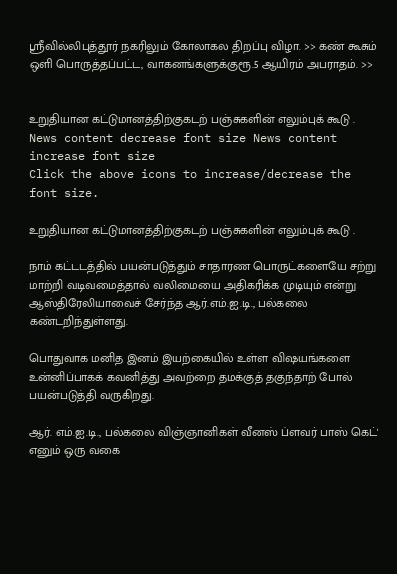ஸ்ரீவில்லிபுத்தூர் நகரிலும் கோலாகல திறப்பு விழா. >> கண் கூசும் ஒளி பொருத்தப்பட்ட, வாகனங்களுக்குரூ.5 ஆயிரம் அபராதம். >>


உறுதியான கட்டுமானத்திற்குகடற் பஞ்சுகளின் எலும்புக் கூடு .
News content decrease font size News content increase font size
Click the above icons to increase/decrease the font size.

உறுதியான கட்டுமானத்திற்குகடற் பஞ்சுகளின் எலும்புக் கூடு .

நாம் கட்டடத்தில் பயன்படுத்தும் சாதாரண பொருட்களையே சற்று மாற்றி வடிவமைத்தால் வலிமையை அதிகரிக்க முடியும் என்று ஆஸ்திரேலியாவைச் சேர்ந்த ஆர்.எம்.ஐ.டி., பல்கலை கண்டறிந்துள்ளது.

பொதுவாக மனித இனம் இயற்கையில் உள்ள விஷயங்களை உன்னிப்பாகக் கவனித்து அவற்றை தமக்குத் தகுந்தாற் போல் பயன்படுத்தி வருகிறது.

ஆர். எம்.ஐ.டி., பல்கலை விஞ்ஞானிகள் வீனஸ் ப்ளவர் பாஸ் கெட்' எனும் ஒரு வகை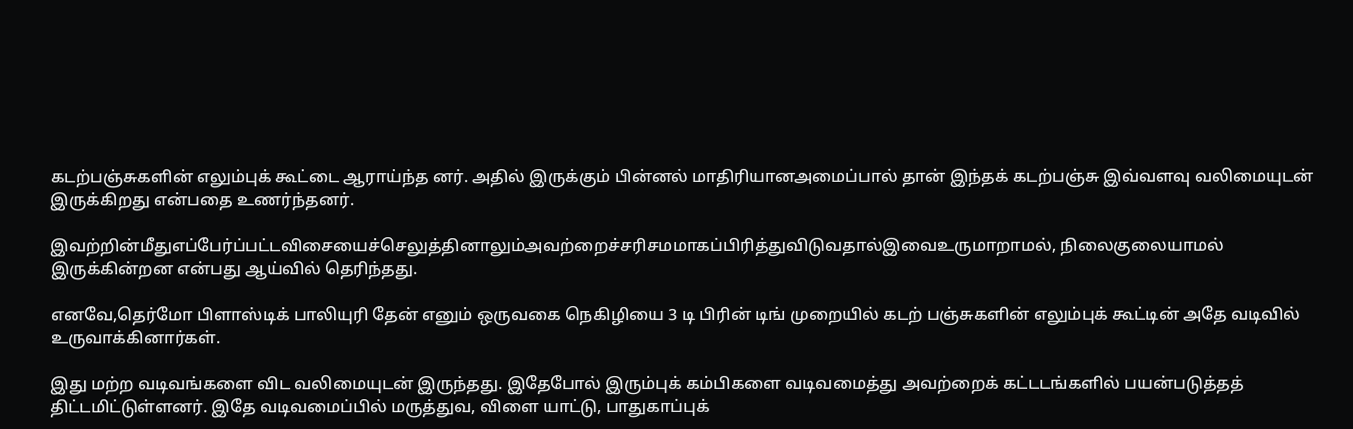கடற்பஞ்சுகளின் எலும்புக் கூட்டை ஆராய்ந்த னர். அதில் இருக்கும் பின்னல் மாதிரியானஅமைப்பால் தான் இந்தக் கடற்பஞ்சு இவ்வளவு வலிமையுடன் இருக்கிறது என்பதை உணர்ந்தனர்.

இவற்றின்மீதுஎப்பேர்ப்பட்டவிசையைச்செலுத்தினாலும்அவற்றைச்சரிசமமாகப்பிரித்துவிடுவதால்இவைஉருமாறாமல், நிலைகுலையாமல் இருக்கின்றன என்பது ஆய்வில் தெரிந்தது.

எனவே,தெர்மோ பிளாஸ்டிக் பாலியுரி தேன் எனும் ஒருவகை நெகிழியை 3 டி பிரின் டிங் முறையில் கடற் பஞ்சுகளின் எலும்புக் கூட்டின் அதே வடிவில் உருவாக்கினார்கள்.

இது மற்ற வடிவங்களை விட வலிமையுடன் இருந்தது. இதேபோல் இரும்புக் கம்பிகளை வடிவமைத்து அவற்றைக் கட்டடங்களில் பயன்படுத்தத் திட்டமிட்டுள்ளனர். இதே வடிவமைப்பில் மருத்துவ, விளை யாட்டு, பாதுகாப்புக்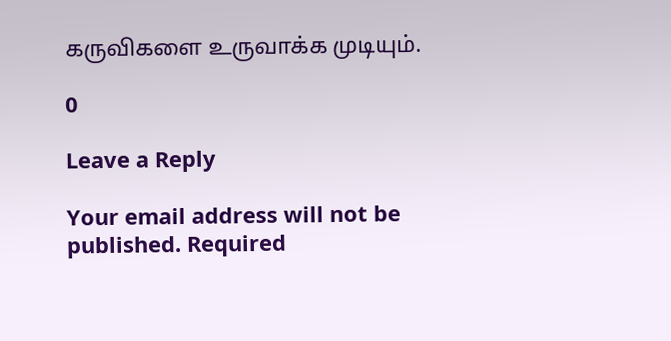கருவிகளை உருவாக்க முடியும்.

0

Leave a Reply

Your email address will not be published. Required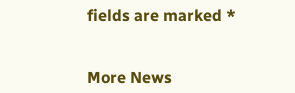fields are marked *


More News